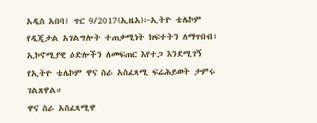አዲስ አበባ፤ ጥር 9/2017(ኢዜአ)፦ኢትዮ ቴሌኮም የዲጂታል አገልግሎት ተጠቃሚነት ክፍተትን ለማጥበብ፣ ኢኮኖሚያዊ ዕድሎችን ለመፍጠር እየተጋ እንደሚገኝ የኢትዮ ቴሌኮም ዋና ስራ አስፈጻሚ ፍሬሕይወት ታምሩ ገልጸዋል።
ዋና ስራ አስፈጻሚዋ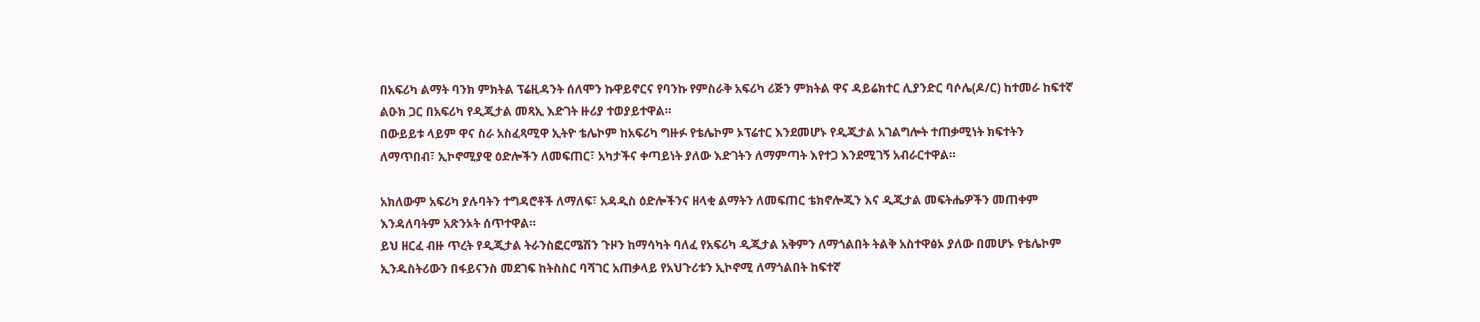በአፍሪካ ልማት ባንክ ምክትል ፕሬዚዳንት ሰለሞን ኩዋይኖርና የባንኩ የምስራቅ አፍሪካ ሪጅን ምክትል ዋና ዳይሬክተር ሊያንድር ባሶሌ(ዶ/ር) ከተመራ ከፍተኛ ልዑክ ጋር በአፍሪካ የዲጂታል መጻኢ እድገት ዙሪያ ተወያይተዋል።
በውይይቱ ላይም ዋና ስራ አስፈጻሚዋ ኢትዮ ቴሌኮም ከአፍሪካ ግዙፉ የቴሌኮም ኦፕሬተር እንደመሆኑ የዲጂታል አገልግሎት ተጠቃሚነት ክፍተትን ለማጥበብ፣ ኢኮኖሚያዊ ዕድሎችን ለመፍጠር፣ አካታችና ቀጣይነት ያለው እድገትን ለማምጣት እየተጋ እንደሚገኝ አብራርተዋል።

አክለውም አፍሪካ ያሉባትን ተግዳሮቶች ለማለፍ፣ አዳዲስ ዕድሎችንና ዘላቂ ልማትን ለመፍጠር ቴክኖሎጂን እና ዲጂታል መፍትሔዎችን መጠቀም እንዳለባትም አጽንኦት ሰጥተዋል።
ይህ ዘርፈ ብዙ ጥረት የዲጂታል ትራንስፎርሜሽን ጉዞን ከማሳካት ባለፈ የአፍሪካ ዲጂታል አቅምን ለማጎልበት ትልቅ አስተዋፅኦ ያለው በመሆኑ የቴሌኮም ኢንዱስትሪውን በፋይናንስ መደገፍ ከትስስር ባሻገር አጠቃላይ የአህጉሪቱን ኢኮኖሚ ለማጎልበት ከፍተኛ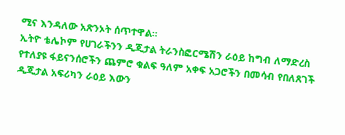ሚና እንዳለው አጽንኦት ሰጥተዋል።
ኢትዮ ቴሌኮም የሀገራችንን ዲጂታል ትራንስፎርሜሽን ራዕይ ከግብ ለማድረስ የተለያዩ ፋይናንሰሮችን ጨምሮ ቁልፍ ዓለም አቀፍ አጋሮችን በመሳብ የበለጸገች ዲጂታል አፍሪካን ራዕይ እውን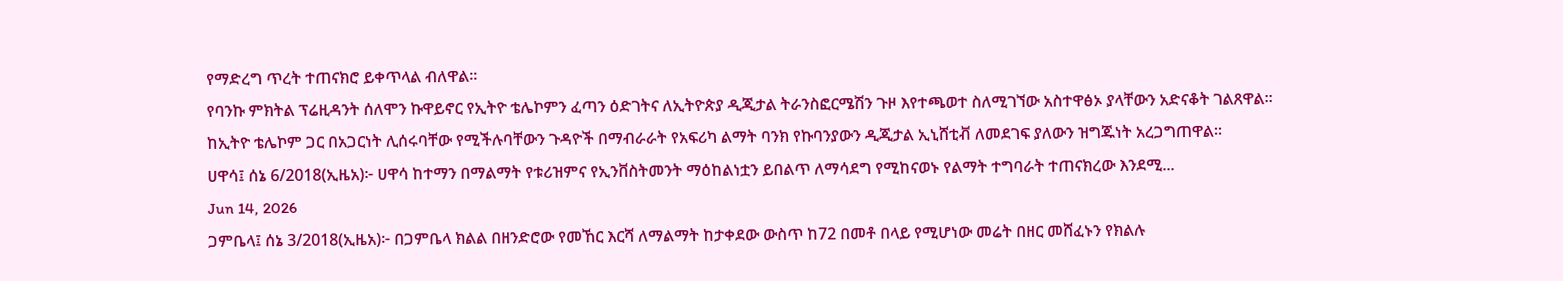የማድረግ ጥረት ተጠናክሮ ይቀጥላል ብለዋል።
የባንኩ ምክትል ፕሬዚዳንት ሰለሞን ኩዋይኖር የኢትዮ ቴሌኮምን ፈጣን ዕድገትና ለኢትዮጵያ ዲጂታል ትራንስፎርሜሽን ጉዞ እየተጫወተ ስለሚገኘው አስተዋፅኦ ያላቸውን አድናቆት ገልጸዋል።
ከኢትዮ ቴሌኮም ጋር በአጋርነት ሊሰሩባቸው የሚችሉባቸውን ጉዳዮች በማብራራት የአፍሪካ ልማት ባንክ የኩባንያውን ዲጂታል ኢኒሸቲቭ ለመደገፍ ያለውን ዝግጁነት አረጋግጠዋል።
ሀዋሳ፤ ሰኔ 6/2018(ኢዜአ)፦ ሀዋሳ ከተማን በማልማት የቱሪዝምና የኢንቨስትመንት ማዕከልነቷን ይበልጥ ለማሳደግ የሚከናወኑ የልማት ተግባራት ተጠናክረው እንደሚ...
Jun 14, 2026
ጋምቤላ፤ ሰኔ 3/2018(ኢዜአ)፦ በጋምቤላ ክልል በዘንድሮው የመኸር እርሻ ለማልማት ከታቀደው ውስጥ ከ72 በመቶ በላይ የሚሆነው መሬት በዘር መሸፈኑን የክልሉ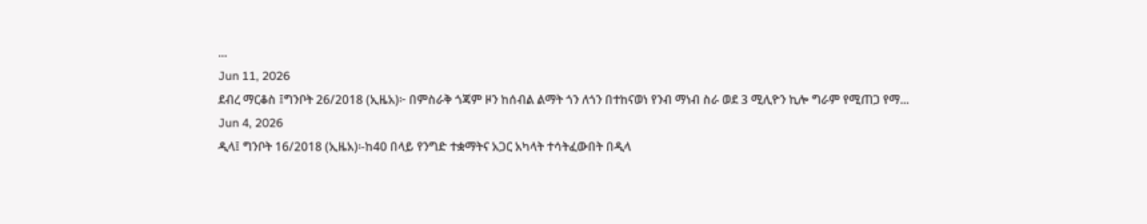...
Jun 11, 2026
ደብረ ማርቆስ ፤ግንቦት 26/2018 (ኢዜአ)፦ በምስራቅ ጎጃም ዞን ከሰብል ልማት ጎን ለጎን በተከናወነ የንብ ማነብ ስራ ወደ 3 ሚሊዮን ኪሎ ግራም የሚጠጋ የማ...
Jun 4, 2026
ዲላ፤ ግንቦት 16/2018 (ኢዜአ)፡-ከ40 በላይ የንግድ ተቋማትና አጋር አካላት ተሳትፈውበት በዲላ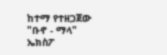ከተማ የተዘጋጀው "ቡኖ - ማላ" ኤክስፖ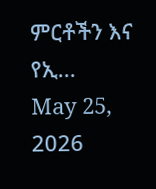ምርቶችን እና የኢ...
May 25, 2026